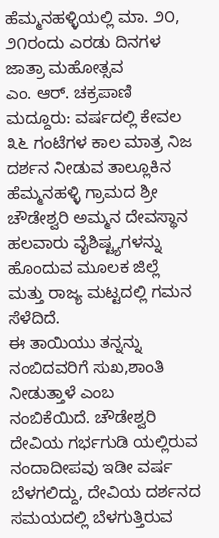ಹೆಮ್ಮನಹಳ್ಳಿಯಲ್ಲಿ ಮಾ. ೨೦, ೨೧ರಂದು ಎರಡು ದಿನಗಳ ಜಾತ್ರಾ ಮಹೋತ್ಸವ
ಎಂ. ಆರ್. ಚಕ್ರಪಾಣಿ
ಮದ್ದೂರು: ವರ್ಷದಲ್ಲಿ ಕೇವಲ ೩೬ ಗಂಟೆಗಳ ಕಾಲ ಮಾತ್ರ ನಿಜ ದರ್ಶನ ನೀಡುವ ತಾಲ್ಲೂಕಿನ ಹೆಮ್ಮನಹಳ್ಳಿ ಗ್ರಾಮದ ಶ್ರೀ ಚೌಡೇಶ್ವರಿ ಅಮ್ಮನ ದೇವಸ್ಥಾನ ಹಲವಾರು ವೈಶಿಷ್ಟ್ಯಗಳನ್ನು ಹೊಂದುವ ಮೂಲಕ ಜಿಲ್ಲೆ ಮತ್ತು ರಾಜ್ಯ ಮಟ್ಟದಲ್ಲಿ ಗಮನ ಸೆಳೆದಿದೆ.
ಈ ತಾಯಿಯು ತನ್ನನ್ನು ನಂಬಿದವರಿಗೆ ಸುಖ,ಶಾಂತಿ ನೀಡುತ್ತಾಳೆ ಎಂಬ ನಂಬಿಕೆಯಿದೆ. ಚೌಡೇಶ್ವರಿ ದೇವಿಯ ಗರ್ಭಗುಡಿ ಯಲ್ಲಿರುವ ನಂದಾದೀಪವು ಇಡೀ ವರ್ಷ ಬೆಳಗಲಿದ್ದು, ದೇವಿಯ ದರ್ಶನದ ಸಮಯದಲ್ಲಿ ಬೆಳಗುತ್ತಿರುವ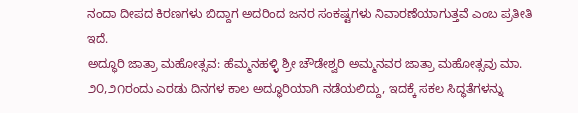ನಂದಾ ದೀಪದ ಕಿರಣಗಳು ಬಿದ್ದಾಗ ಅದರಿಂದ ಜನರ ಸಂಕಷ್ಟಗಳು ನಿವಾರಣೆಯಾಗುತ್ತವೆ ಎಂಬ ಪ್ರತೀತಿ ಇದೆ.
ಅದ್ಧೂರಿ ಜಾತ್ರಾ ಮಹೋತ್ಸವ: ಹೆಮ್ಮನಹಳ್ಳಿ ಶ್ರೀ ಚೌಡೇಶ್ವರಿ ಅಮ್ಮನವರ ಜಾತ್ರಾ ಮಹೋತ್ಸವು ಮಾ. ೨೦,೨೧ರಂದು ಎರಡು ದಿನಗಳ ಕಾಲ ಅದ್ಧೂರಿಯಾಗಿ ನಡೆಯಲಿದ್ದು, ಇದಕ್ಕೆ ಸಕಲ ಸಿದ್ಧತೆಗಳನ್ನು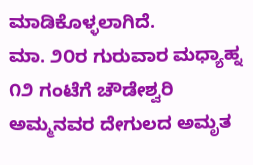ಮಾಡಿಕೊಳ್ಳಲಾಗಿದೆ.
ಮಾ. ೨೦ರ ಗುರುವಾರ ಮಧ್ಯಾಹ್ನ ೧೨ ಗಂಟೆಗೆ ಚೌಡೇಶ್ವರಿ ಅಮ್ಮನವರ ದೇಗುಲದ ಅಮೃತ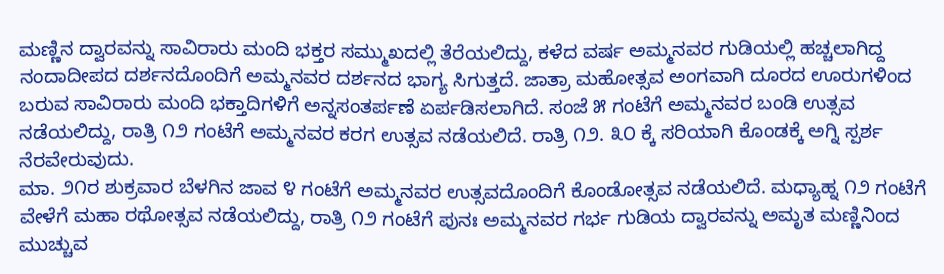ಮಣ್ಣಿನ ದ್ವಾರವನ್ನು ಸಾವಿರಾರು ಮಂದಿ ಭಕ್ತರ ಸಮ್ಮುಖದಲ್ಲಿ ತೆರೆಯಲಿದ್ದು, ಕಳೆದ ವರ್ಷ ಅಮ್ಮನವರ ಗುಡಿಯಲ್ಲಿ ಹಚ್ಚಲಾಗಿದ್ದ ನಂದಾದೀಪದ ದರ್ಶನದೊಂದಿಗೆ ಅಮ್ಮನವರ ದರ್ಶನದ ಭಾಗ್ಯ ಸಿಗುತ್ತದೆ. ಜಾತ್ರಾ ಮಹೋತ್ಸವ ಅಂಗವಾಗಿ ದೂರದ ಊರುಗಳಿಂದ ಬರುವ ಸಾವಿರಾರು ಮಂದಿ ಭಕ್ತಾದಿಗಳಿಗೆ ಅನ್ನಸಂತರ್ಪಣೆ ಏರ್ಪಡಿಸಲಾಗಿದೆ. ಸಂಜೆ ೫ ಗಂಟೆಗೆ ಅಮ್ಮನವರ ಬಂಡಿ ಉತ್ಸವ ನಡೆಯಲಿದ್ದು, ರಾತ್ರಿ ೧೨ ಗಂಟೆಗೆ ಅಮ್ಮನವರ ಕರಗ ಉತ್ಸವ ನಡೆಯಲಿದೆ. ರಾತ್ರಿ ೧೨. ೩೦ ಕ್ಕೆ ಸರಿಯಾಗಿ ಕೊಂಡಕ್ಕೆ ಅಗ್ನಿ ಸ್ಪರ್ಶ ನೆರವೇರುವುದು.
ಮಾ. ೨೧ರ ಶುಕ್ರವಾರ ಬೆಳಗಿನ ಜಾವ ೪ ಗಂಟೆಗೆ ಅಮ್ಮನವರ ಉತ್ಸವದೊಂದಿಗೆ ಕೊಂಡೋತ್ಸವ ನಡೆಯಲಿದೆ. ಮಧ್ಯಾಹ್ನ ೧೨ ಗಂಟೆಗೆ ವೇಳೆಗೆ ಮಹಾ ರಥೋತ್ಸವ ನಡೆಯಲಿದ್ದು, ರಾತ್ರಿ ೧೨ ಗಂಟೆಗೆ ಪುನಃ ಅಮ್ಮನವರ ಗರ್ಭ ಗುಡಿಯ ದ್ವಾರವನ್ನು ಅಮೃತ ಮಣ್ಣಿನಿಂದ ಮುಚ್ಚುವ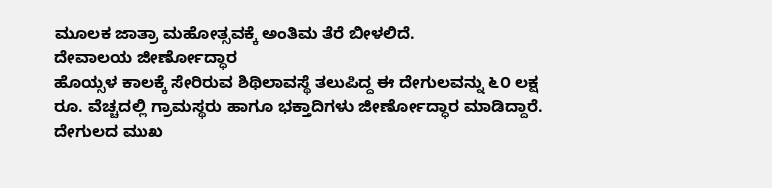ಮೂಲಕ ಜಾತ್ರಾ ಮಹೋತ್ಸವಕ್ಕೆ ಅಂತಿಮ ತೆರೆ ಬೀಳಲಿದೆ.
ದೇವಾಲಯ ಜೀರ್ಣೋದ್ಧಾರ
ಹೊಯ್ಸಳ ಕಾಲಕ್ಕೆ ಸೇರಿರುವ ಶಿಥಿಲಾವಸ್ಥೆ ತಲುಪಿದ್ದ ಈ ದೇಗುಲವನ್ನು ೬೦ ಲಕ್ಷ ರೂ. ವೆಚ್ಚದಲ್ಲಿ ಗ್ರಾಮಸ್ಥರು ಹಾಗೂ ಭಕ್ತಾದಿಗಳು ಜೀರ್ಣೋದ್ಧಾರ ಮಾಡಿದ್ದಾರೆ. ದೇಗುಲದ ಮುಖ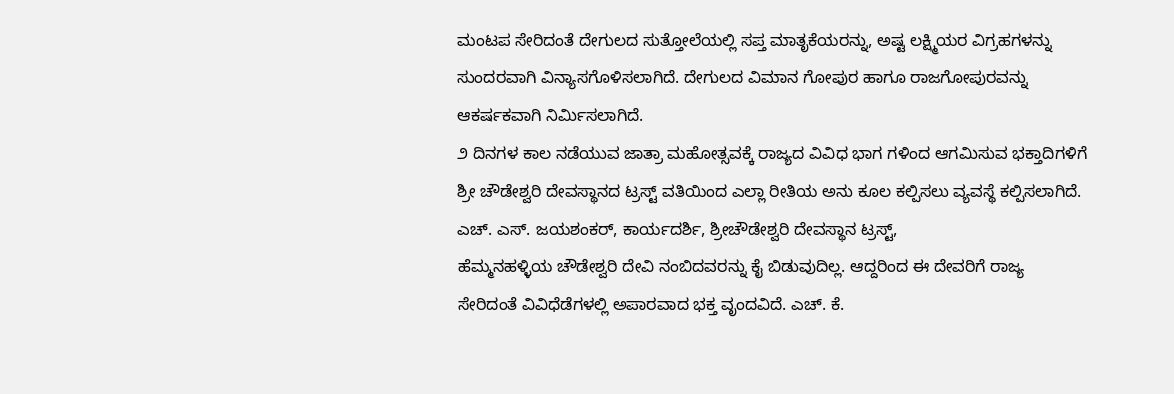ಮಂಟಪ ಸೇರಿದಂತೆ ದೇಗುಲದ ಸುತ್ತೋಲೆಯಲ್ಲಿ ಸಪ್ತ ಮಾತೃಕೆಯರನ್ನು, ಅಷ್ಟ ಲಕ್ಷ್ಮಿಯರ ವಿಗ್ರಹಗಳನ್ನು ಸುಂದರವಾಗಿ ವಿನ್ಯಾಸಗೊಳಿಸಲಾಗಿದೆ. ದೇಗುಲದ ವಿಮಾನ ಗೋಪುರ ಹಾಗೂ ರಾಜಗೋಪುರವನ್ನು ಆಕರ್ಷಕವಾಗಿ ನಿರ್ಮಿಸಲಾಗಿದೆ.
೨ ದಿನಗಳ ಕಾಲ ನಡೆಯುವ ಜಾತ್ರಾ ಮಹೋತ್ಸವಕ್ಕೆ ರಾಜ್ಯದ ವಿವಿಧ ಭಾಗ ಗಳಿಂದ ಆಗಮಿಸುವ ಭಕ್ತಾದಿಗಳಿಗೆ ಶ್ರೀ ಚೌಡೇಶ್ವರಿ ದೇವಸ್ಥಾನದ ಟ್ರಸ್ಟ್ ವತಿಯಿಂದ ಎಲ್ಲಾ ರೀತಿಯ ಅನು ಕೂಲ ಕಲ್ಪಿಸಲು ವ್ಯವಸ್ಥೆ ಕಲ್ಪಿಸಲಾಗಿದೆ. ಎಚ್. ಎಸ್. ಜಯಶಂಕರ್, ಕಾರ್ಯದರ್ಶಿ, ಶ್ರೀಚೌಡೇಶ್ವರಿ ದೇವಸ್ಥಾನ ಟ್ರಸ್ಟ್,
ಹೆಮ್ಮನಹಳ್ಳಿಯ ಚೌಡೇಶ್ವರಿ ದೇವಿ ನಂಬಿದವರನ್ನು ಕೈ ಬಿಡುವುದಿಲ್ಲ. ಆದ್ದರಿಂದ ಈ ದೇವರಿಗೆ ರಾಜ್ಯ ಸೇರಿದಂತೆ ವಿವಿಧೆಡೆಗಳಲ್ಲಿ ಅಪಾರವಾದ ಭಕ್ತ ವೃಂದವಿದೆ. ಎಚ್. ಕೆ.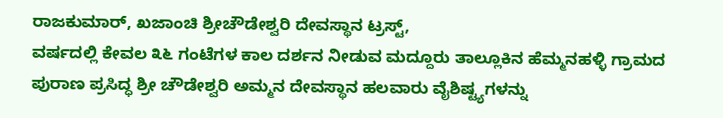ರಾಜಕುಮಾರ್, ಖಜಾಂಚಿ ಶ್ರೀಚೌಡೇಶ್ವರಿ ದೇವಸ್ಥಾನ ಟ್ರಸ್ಟ್,
ವರ್ಷದಲ್ಲಿ ಕೇವಲ ೩೬ ಗಂಟೆಗಳ ಕಾಲ ದರ್ಶನ ನೀಡುವ ಮದ್ದೂರು ತಾಲ್ಲೂಕಿನ ಹೆಮ್ಮನಹಳ್ಳಿ ಗ್ರಾಮದ ಪುರಾಣ ಪ್ರಸಿದ್ಧ ಶ್ರೀ ಚೌಡೇಶ್ವರಿ ಅಮ್ಮನ ದೇವಸ್ಥಾನ ಹಲವಾರು ವೈಶಿಷ್ಟ್ಯಗಳನ್ನು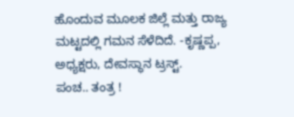ಹೊಂದುವ ಮೂಲಕ ಜಿಲ್ಲೆ ಮತ್ತು ರಾಜ್ಯ ಮಟ್ಟದಲ್ಲಿ ಗಮನ ಸೆಳೆದಿದೆ. -ಕೃಷ್ಣಪ್ಪ, ಅಧ್ಯಕ್ಷರು, ದೇವಸ್ಥಾನ ಟ್ರಸ್ಟ್.
ಪಂಚ.. ತಂತ್ರ !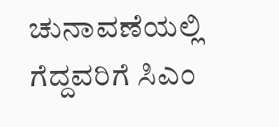ಚುನಾವಣೆಯಲ್ಲಿ ಗೆದ್ದವರಿಗೆ ಸಿಎಂ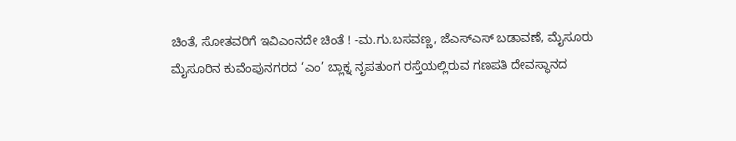ಚಿಂತೆ, ಸೋತವರಿಗೆ ಇವಿಎಂನದೇ ಚಿಂತೆ ! -ಮ.ಗು.ಬಸವಣ್ಣ, ಜೆಎಸ್ಎಸ್ ಬಡಾವಣೆ, ಮೈಸೂರು
ಮೈಸೂರಿನ ಕುವೆಂಪುನಗರದ ‘ಎಂ’ ಬ್ಲಾಕ್ನ ನೃಪತುಂಗ ರಸ್ತೆಯಲ್ಲಿರುವ ಗಣಪತಿ ದೇವಸ್ಥಾನದ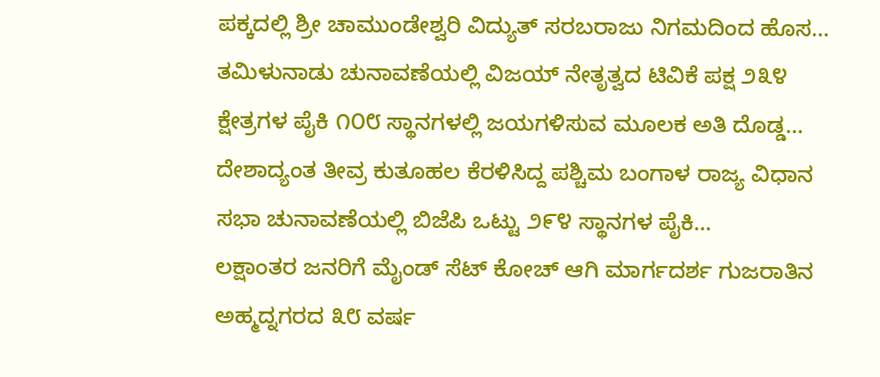ಪಕ್ಕದಲ್ಲಿ ಶ್ರೀ ಚಾಮುಂಡೇಶ್ವರಿ ವಿದ್ಯುತ್ ಸರಬರಾಜು ನಿಗಮದಿಂದ ಹೊಸ…
ತಮಿಳುನಾಡು ಚುನಾವಣೆಯಲ್ಲಿ ವಿಜಯ್ ನೇತೃತ್ವದ ಟಿವಿಕೆ ಪಕ್ಷ ೨೩೪ ಕ್ಷೇತ್ರಗಳ ಪೈಕಿ ೧೦೮ ಸ್ಥಾನಗಳಲ್ಲಿ ಜಯಗಳಿಸುವ ಮೂಲಕ ಅತಿ ದೊಡ್ಡ…
ದೇಶಾದ್ಯಂತ ತೀವ್ರ ಕುತೂಹಲ ಕೆರಳಿಸಿದ್ದ ಪಶ್ಚಿಮ ಬಂಗಾಳ ರಾಜ್ಯ ವಿಧಾನ ಸಭಾ ಚುನಾವಣೆಯಲ್ಲಿ ಬಿಜೆಪಿ ಒಟ್ಟು ೨೯೪ ಸ್ಥಾನಗಳ ಪೈಕಿ…
ಲಕ್ಷಾಂತರ ಜನರಿಗೆ ಮೈಂಡ್ ಸೆಟ್ ಕೋಚ್ ಆಗಿ ಮಾರ್ಗದರ್ಶ ಗುಜರಾತಿನ ಅಹ್ಮದ್ನಗರದ ೩೮ ವರ್ಷ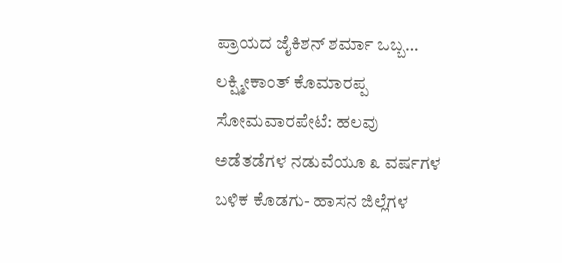ಪ್ರಾಯದ ಜೈಕಿಶನ್ ಶರ್ಮಾ ಒಬ್ಬ…
ಲಕ್ಷ್ಮೀಕಾಂತ್ ಕೊಮಾರಪ್ಪ ಸೋಮವಾರಪೇಟೆ: ಹಲವು ಅಡೆತಡೆಗಳ ನಡುವೆಯೂ ೩ ವರ್ಷಗಳ ಬಳಿಕ ಕೊಡಗು- ಹಾಸನ ಜಿಲ್ಲೆಗಳ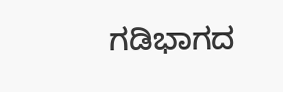ಗಡಿಭಾಗದ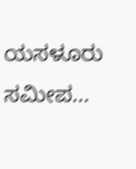ಯಸಳೂರು ಸಮೀಪ…